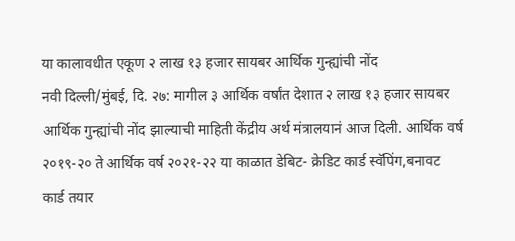या कालावधीत एकूण २ लाख १३ हजार सायबर आर्थिक गुन्ह्यांची नोंद
नवी दिल्ली/मुंबई, दि. २७: मागील ३ आर्थिक वर्षांत देशात २ लाख १३ हजार सायबर आर्थिक गुन्ह्यांची नोंद झाल्याची माहिती केंद्रीय अर्थ मंत्रालयानं आज दिली. आर्थिक वर्ष २०१९-२० ते आर्थिक वर्ष २०२१-२२ या काळात डेबिट- क्रेडिट कार्ड स्वॅपिंग,बनावट कार्ड तयार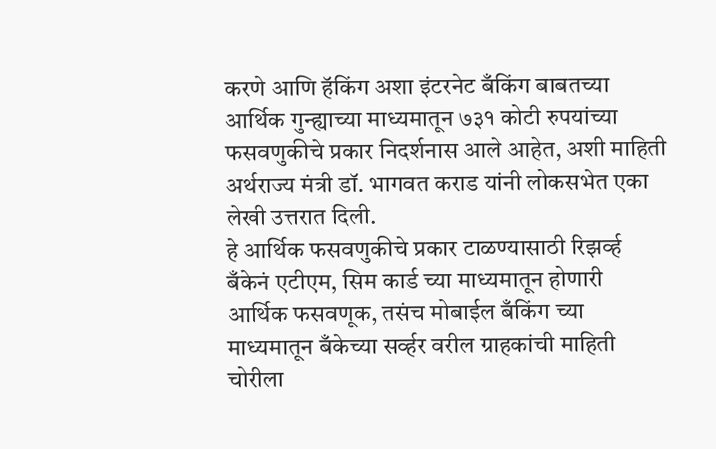करणे आणि हॅकिंग अशा इंटरनेट बँकिंग बाबतच्या आर्थिक गुन्ह्याच्या माध्यमातून ७३१ कोटी रुपयांच्या फसवणुकीचे प्रकार निदर्शनास आले आहेत, अशी माहिती अर्थराज्य मंत्री डॉ. भागवत कराड यांनी लोकसभेत एका लेखी उत्तरात दिली.
हे आर्थिक फसवणुकीचे प्रकार टाळण्यासाठी रिझर्व्ह बँकेनं एटीएम, सिम कार्ड च्या माध्यमातून होणारी आर्थिक फसवणूक, तसंच मोबाईल बँकिंग च्या माध्यमातून बँकेच्या सर्व्हर वरील ग्राहकांची माहिती चोरीला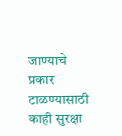जाण्याचे प्रकार टाळण्यासाठी काही सुरक्षा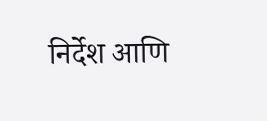निर्देश आणि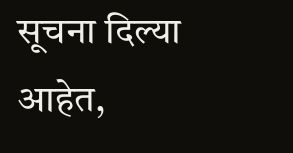सूचना दिल्या आहेत,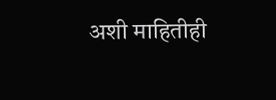अशी माहितीही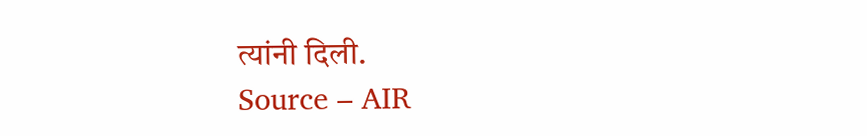त्यांनी दिली.
Source – AIR